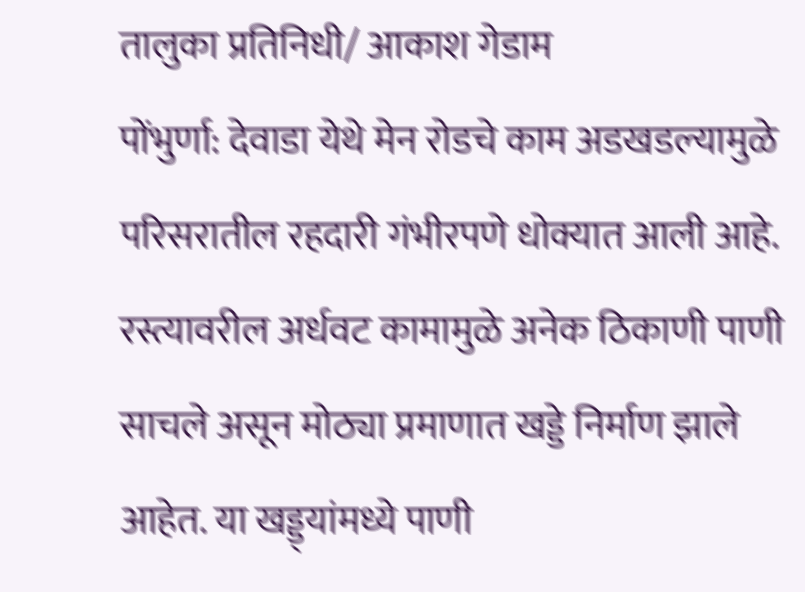तालुका प्रतिनिधी/ आकाश गेडाम
पोंभुर्णा: देवाडा येथे मेन रोडचे काम अडखडल्यामुळे परिसरातील रहदारी गंभीरपणे धोक्यात आली आहे. रस्त्यावरील अर्धवट कामामुळे अनेक ठिकाणी पाणी साचले असून मोठ्या प्रमाणात खड्डे निर्माण झाले आहेत. या खड्ड्यांमध्ये पाणी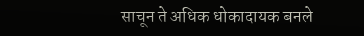साचून ते अधिक धोकादायक बनले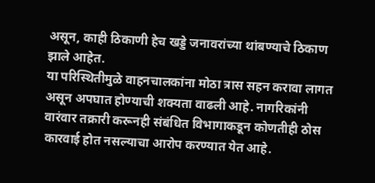असून, काही ठिकाणी हेच खड्डे जनावरांच्या थांबण्याचे ठिकाण झाले आहेत.
या परिस्थितीमुळे वाहनचालकांना मोठा त्रास सहन करावा लागत असून अपघात होण्याची शक्यता वाढली आहे. नागरिकांनी वारंवार तक्रारी करूनही संबंधित विभागाकडून कोणतीही ठोस कारवाई होत नसल्याचा आरोप करण्यात येत आहे.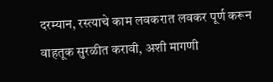दरम्यान, रस्त्याचे काम लवकरात लवकर पूर्ण करून वाहतूक सुरळीत करावी, अशी मागणी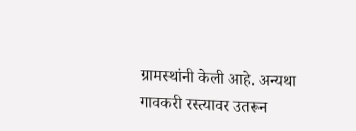ग्रामस्थांनी केली आहे. अन्यथा गावकरी रस्त्यावर उतरून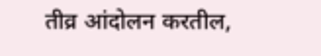तीव्र आंदोलन करतील,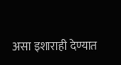असा इशाराही देण्यात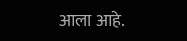आला आहे.